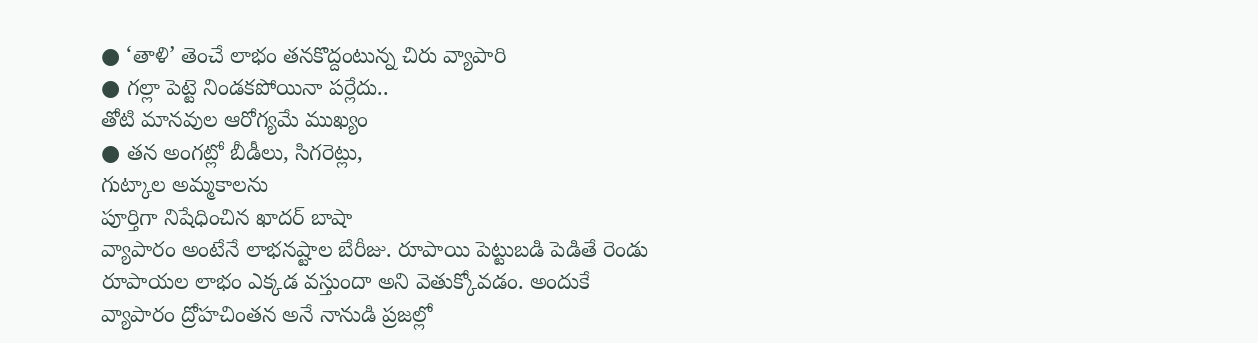● ‘తాళి’ తెంచే లాభం తనకొద్దంటున్న చిరు వ్యాపారి
● గల్లా పెట్టె నిండకపోయినా పర్లేదు..
తోటి మానవుల ఆరోగ్యమే ముఖ్యం
● తన అంగట్లో బీడీలు, సిగరెట్లు,
గుట్కాల అమ్మకాలను
పూర్తిగా నిషేధించిన ఖాదర్ బాషా
వ్యాపారం అంటేనే లాభనష్టాల బేరీజు. రూపాయి పెట్టుబడి పెడితే రెండు రూపాయల లాభం ఎక్కడ వస్తుందా అని వెతుక్కోవడం. అందుకే వ్యాపారం ద్రోహచింతన అనే నానుడి ప్రజల్లో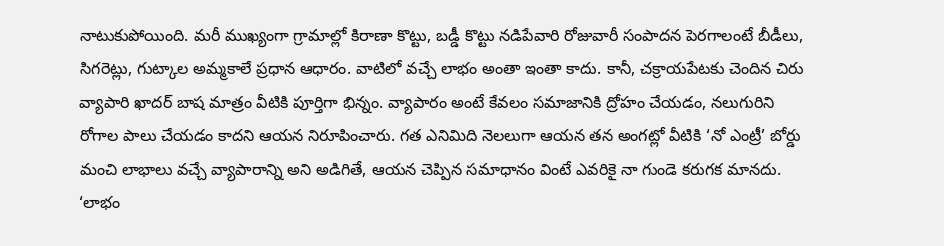నాటుకుపోయింది. మరీ ముఖ్యంగా గ్రామాల్లో కిరాణా కొట్టు, బడ్డీ కొట్టు నడిపేవారి రోజువారీ సంపాదన పెరగాలంటే బీడీలు, సిగరెట్లు, గుట్కాల అమ్మకాలే ప్రధాన ఆధారం. వాటిలో వచ్చే లాభం అంతా ఇంతా కాదు. కానీ, చక్రాయపేటకు చెందిన చిరు వ్యాపారి ఖాదర్ బాష మాత్రం వీటికి పూర్తిగా భిన్నం. వ్యాపారం అంటే కేవలం సమాజానికి ద్రోహం చేయడం, నలుగురిని రోగాల పాలు చేయడం కాదని ఆయన నిరూపించారు. గత ఎనిమిది నెలలుగా ఆయన తన అంగట్లో వీటికి ‘నో ఎంట్రీ’ బోర్డు మంచి లాభాలు వచ్చే వ్యాపారాన్ని అని అడిగితే, ఆయన చెప్పిన సమాధానం వింటే ఎవరికై నా గుండె కరుగక మానదు. ‘లాభం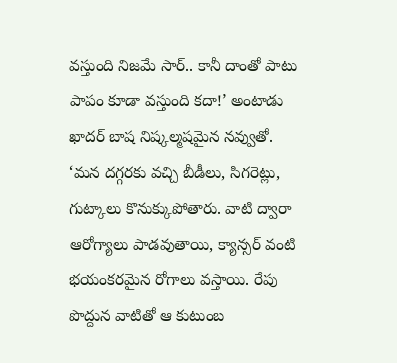వస్తుంది నిజమే సార్.. కానీ దాంతో పాటు పాపం కూడా వస్తుంది కదా!’ అంటాడు ఖాదర్ బాష నిష్కల్మషమైన నవ్వుతో. ‘మన దగ్గరకు వచ్చి బీడీలు, సిగరెట్లు, గుట్కాలు కొనుక్కుపోతారు. వాటి ద్వారా ఆరోగ్యాలు పాడవుతాయి, క్యాన్సర్ వంటి భయంకరమైన రోగాలు వస్తాయి. రేపు పొద్దున వాటితో ఆ కుటుంబ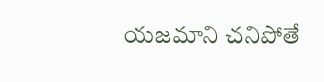యజమాని చనిపోతే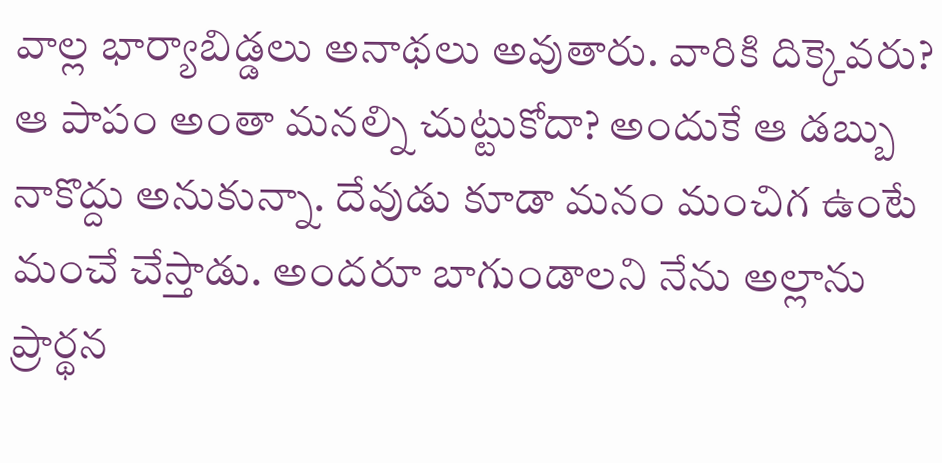వాల్ల భార్యాబిడ్డలు అనాథలు అవుతారు. వారికి దిక్కెవరు? ఆ పాపం అంతా మనల్ని చుట్టుకోదా? అందుకే ఆ డబ్బు నాకొద్దు అనుకున్నా. దేవుడు కూడా మనం మంచిగ ఉంటే మంచే చేస్తాడు. అందరూ బాగుండాలని నేను అల్లాను ప్రార్థన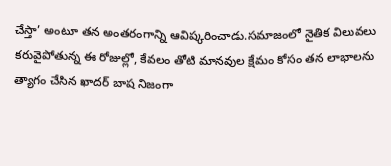చేస్తా’ అంటూ తన అంతరంగాన్ని ఆవిష్కరించాడు.సమాజంలో నైతిక విలువలు కరువైపోతున్న ఈ రోజుల్లో, కేవలం తోటి మానవుల క్షేమం కోసం తన లాభాలను త్యాగం చేసిన ఖాదర్ బాష నిజంగా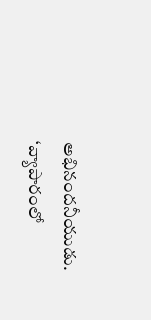అభినందనీయుడు. ‘వ్యాపారంలో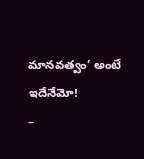మానవత్వం’ అంటే ఇదేనేమో!
–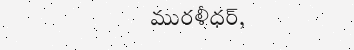మురళీధర్,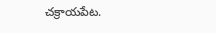చక్రాయపేట.